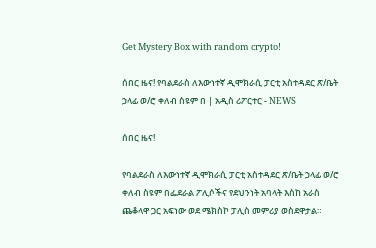Get Mystery Box with random crypto!

ሰበር ዜና! የባልደራስ ለእውነተኛ ዲሞክራሲ ፓርቲ አስተዳደር ጽ/ቤት ኃላፊ ወ/ሮ ቀለብ ስዩም በ | አዲስ ሪፖርተር - NEWS

ሰበር ዜና!

የባልደራስ ለእውነተኛ ዲሞክራሲ ፓርቲ አስተዳደር ጽ/ቤት ኃላፊ ወ/ሮ ቀለብ ስዩም በፌደራል ፖሊሶችና የደህንነት አባላት እስከ አራስ ጨቆላዋ ጋር አፍነው ወደ ሜክስኮ ፓሊስ መምሪያ ወስደዋታል።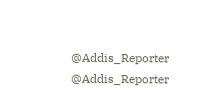@Addis_Reporter
@Addis_Reporter